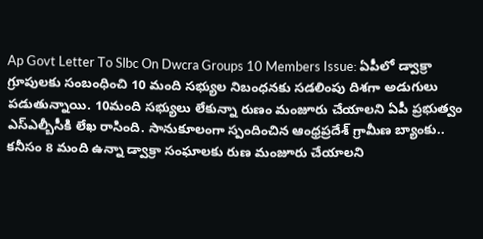Ap Govt Letter To Slbc On Dwcra Groups 10 Members Issue: ఏపీలో డ్వాక్రా గ్రూపులకు సంబంధించి 10 మంది సభ్యుల నిబంధనకు సడలింపు దిశగా అడుగులు పడుతున్నాయి. 10మంది సభ్యులు లేకున్నా రుణం మంజూరు చేయాలని ఏపీ ప్రభుత్వం ఎస్ఎల్బీసీకి లేఖ రాసింది. సానుకూలంగా స్పందించిన ఆంధ్రప్రదేశ్ గ్రామీణ బ్యాంకు.. కనీసం 8 మంది ఉన్నా డ్వాక్రా సంఘాలకు రుణ మంజూరు చేయాలని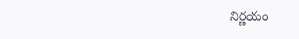నిర్ణయం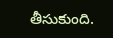తీసుకుంది.